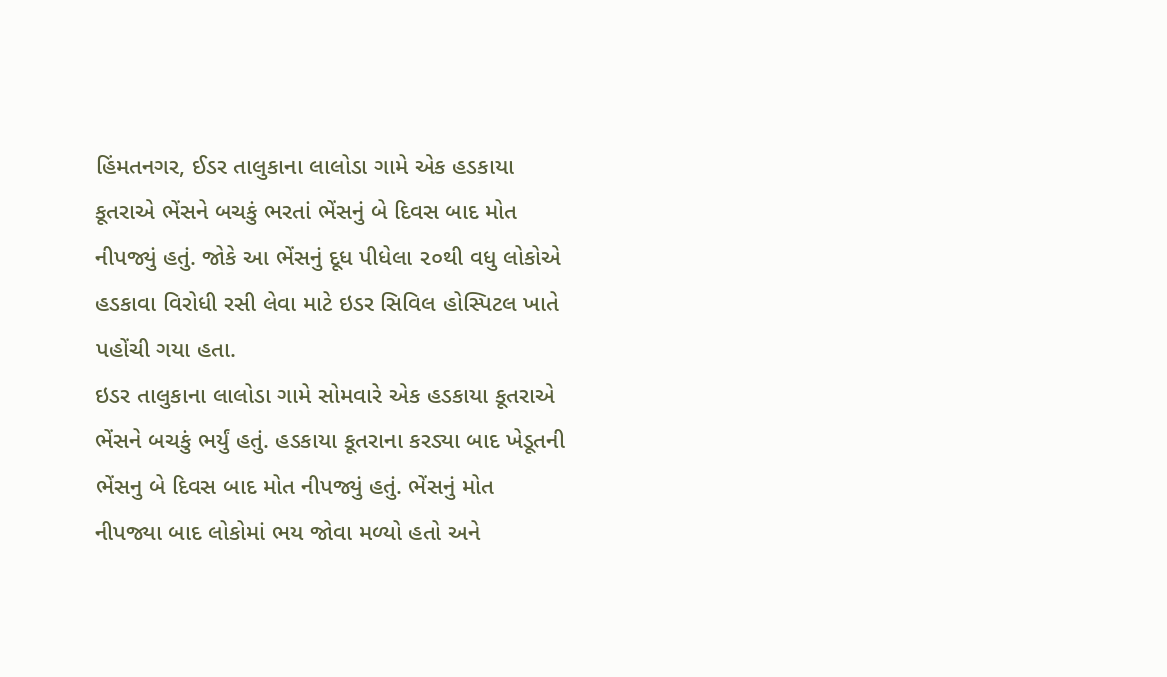હિંમતનગર, ઈડર તાલુકાના લાલોડા ગામે એક હડકાયા કૂતરાએ ભેંસને બચકું ભરતાં ભેંસનું બે દિવસ બાદ મોત નીપજ્યું હતું. જોકે આ ભેંસનું દૂધ પીધેલા ૨૦થી વધુ લોકોએ હડકાવા વિરોધી રસી લેવા માટે ઇડર સિવિલ હોસ્પિટલ ખાતે પહોંચી ગયા હતા.
ઇડર તાલુકાના લાલોડા ગામે સોમવારે એક હડકાયા કૂતરાએ ભેંસને બચકું ભર્યું હતું. હડકાયા કૂતરાના કરડ્યા બાદ ખેડૂતની ભેંસનુ બે દિવસ બાદ મોત નીપજ્યું હતું. ભેંસનું મોત નીપજ્યા બાદ લોકોમાં ભય જોવા મળ્યો હતો અને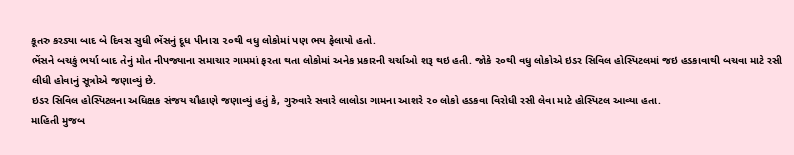કૂતરુ કરડ્યા બાદ બે દિવસ સુધી ભેંસનું દૂધ પીનારા ૨૦થી વધુ લોકોમાં પણ ભય ફેલાયો હતો.
ભેંસને બચકું ભર્યા બાદ તેનું મોત નીપજ્યાના સમાચાર ગામમાં ફરતા થતા લોકોમાં અનેક પ્રકારની ચર્ચાઓ શરૂ થઇ હતી. જોકે ૨૦થી વધુ લોકોએ ઇડર સિવિલ હોસ્પિટલમાં જઇ હડકાવાથી બચવા માટે રસી લીધી હોવાનું સૂત્રોએ જણાવ્યું છે.
ઇડર સિવિલ હોસ્પિટલના અધિક્ષક સંજય ચૌહાણે જણાવ્યું હતું કે, ગુરુવારે સવારે લાલોડા ગામના આશરે ૨૦ લોકો હડકવા વિરોધી રસી લેવા માટે હોસ્પિટલ આવ્યા હતા.
માહિતી મુજબ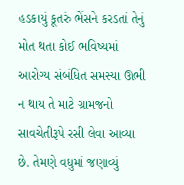હડકાયું કૂતરું ભેંસને કરડતાં તેનું મોત થતા કોઈ ભવિષ્યમાં આરોગ્ય સંબંધિત સમસ્યા ઊભી ન થાય તે માટે ગ્રામજનો સાવચેતીરૂપે રસી લેવા આવ્યા છે. તેમણે વધુમાં જણાવ્યું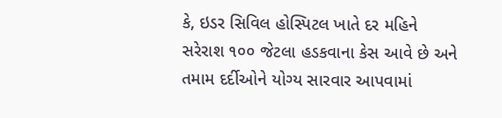કે, ઇડર સિવિલ હોસ્પિટલ ખાતે દર મહિને સરેરાશ ૧૦૦ જેટલા હડકવાના કેસ આવે છે અને તમામ દર્દીઓને યોગ્ય સારવાર આપવામાં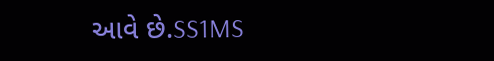આવે છે.SS1MS